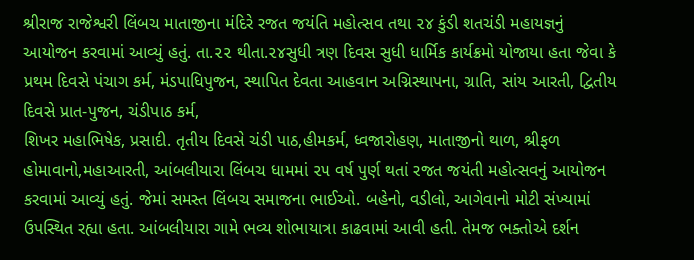શ્રીરાજ રાજેશ્વરી લિંબચ માતાજીના મંદિરે રજત જયંતિ મહોત્સવ તથા ૨૪ કુંડી શતચંડી મહાયજ્ઞનું આયોજન કરવામાં આવ્યું હતું. તા.૨૨ થીતા.૨૪સુધી ત્રણ દિવસ સુધી ધાર્મિક કાર્યક્રમો યોજાયા હતા જેવા કે પ્રથમ દિવસે પંચાગ કર્મ, મંડપાધિપુજન, સ્થાપિત દેવતા આહવાન અગ્નિસ્થાપના, ગ્રાતિ, સાંય આરતી, દ્વિતીય દિવસે પ્રાત-પુજન, ચંડીપાઠ કર્મ,
શિખર મહાભિષેક, પ્રસાદી. તૃતીય દિવસે ચંડી પાઠ,હીમકર્મ, ધ્વજારોહણ, માતાજીનો થાળ, શ્રીફળ હોમાવાનો,મહાઆરતી, આંબલીયારા લિંબચ ધામમાં ૨૫ વર્ષ પુર્ણ થતાં રજત જયંતી મહોત્સવનું આયોજન કરવામાં આવ્યું હતું. જેમાં સમસ્ત લિંબચ સમાજના ભાઈઓ. બહેનો, વડીલો, આગેવાનો મોટી સંખ્યામાં ઉપસ્થિત રહ્યા હતા. આંબલીયારા ગામે ભવ્ય શોભાયાત્રા કાઢવામાં આવી હતી. તેમજ ભક્તોએ દર્શન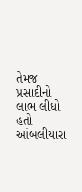તેમજ પ્રસાદીનો લાભ લીધો હતો આંબલીયારા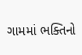ગામમાં ભક્તિનો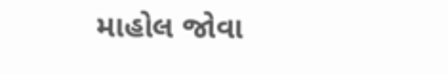માહોલ જોવા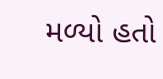મળ્યો હતો